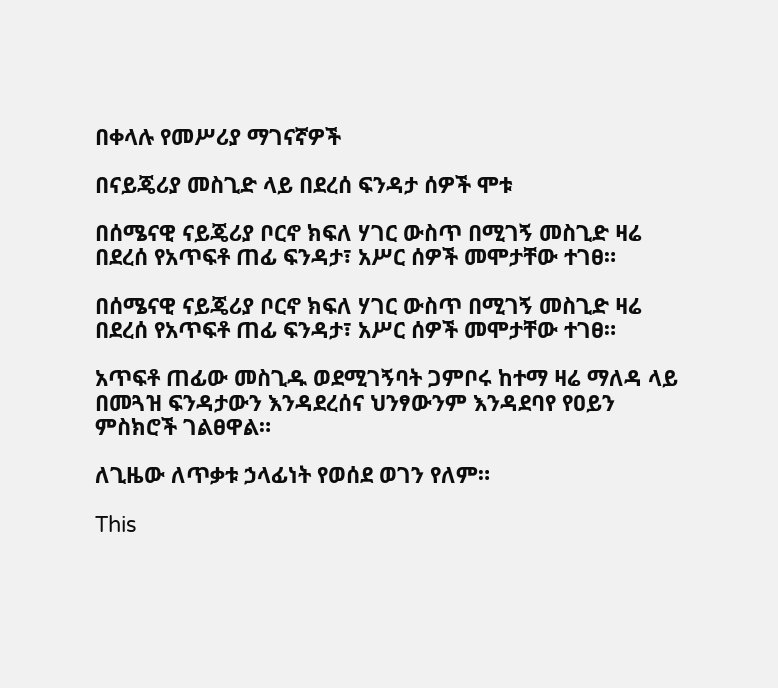በቀላሉ የመሥሪያ ማገናኛዎች

በናይጄሪያ መስጊድ ላይ በደረሰ ፍንዳታ ሰዎች ሞቱ

በሰሜናዊ ናይጄሪያ ቦርኖ ክፍለ ሃገር ውስጥ በሚገኝ መስጊድ ዛሬ በደረሰ የአጥፍቶ ጠፊ ፍንዳታ፣ አሥር ሰዎች መሞታቸው ተገፀ።

በሰሜናዊ ናይጄሪያ ቦርኖ ክፍለ ሃገር ውስጥ በሚገኝ መስጊድ ዛሬ በደረሰ የአጥፍቶ ጠፊ ፍንዳታ፣ አሥር ሰዎች መሞታቸው ተገፀ።

አጥፍቶ ጠፊው መስጊዱ ወደሚገኝባት ጋምቦሩ ከተማ ዛሬ ማለዳ ላይ በመጓዝ ፍንዳታውን እንዳደረሰና ህንፃውንም እንዳደባየ የዐይን ምስክሮች ገልፀዋል።

ለጊዜው ለጥቃቱ ኃላፊነት የወሰደ ወገን የለም።

This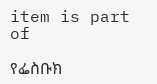item is part of

የፌስቡክ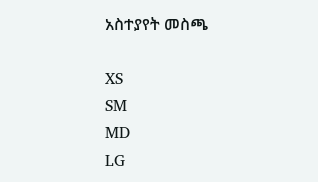አስተያየት መስጫ

XS
SM
MD
LG